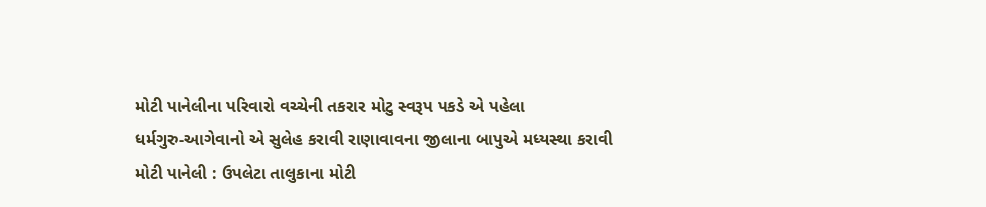મોટી પાનેલીના પરિવારો વચ્ચેની તકરાર મોટુ સ્વરૂપ પકડે એ પહેલા
ધર્મગુરુ-આગેવાનો એ સુલેહ કરાવી રાણાવાવના જીલાના બાપુએ મધ્યસ્થા કરાવી
મોટી પાનેલી : ઉપલેટા તાલુકાના મોટી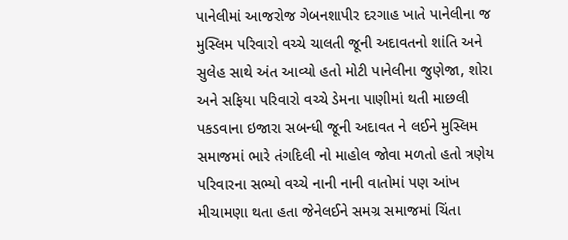પાનેલીમાં આજરોજ ગેબનશાપીર દરગાહ ખાતે પાનેલીના જ મુસ્લિમ પરિવારો વચ્ચે ચાલતી જૂની અદાવતનો શાંતિ અને સુલેહ સાથે અંત આવ્યો હતો મોટી પાનેલીના જુણેજા, શોરા અને સફિયા પરિવારો વચ્ચે ડેમના પાણીમાં થતી માછલી પકડવાના ઇજારા સબન્ધી જૂની અદાવત ને લઈને મુસ્લિમ સમાજમાં ભારે તંગદિલી નો માહોલ જોવા મળતો હતો ત્રણેય પરિવારના સભ્યો વચ્ચે નાની નાની વાતોમાં પણ આંખ મીચામણા થતા હતા જેનેલઈને સમગ્ર સમાજમાં ચિંતા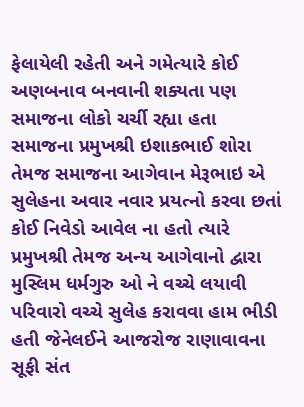ફેલાયેલી રહેતી અને ગમેત્યારે કોઈ અણબનાવ બનવાની શક્યતા પણ સમાજના લોકો ચર્ચી રહ્યા હતા
સમાજના પ્રમુખશ્રી ઇશાકભાઈ શોરા તેમજ સમાજના આગેવાન મેરૂભાઇ એ સુલેહના અવાર નવાર પ્રયત્નો કરવા છતાં કોઈ નિવેડો આવેલ ના હતો ત્યારે પ્રમુખશ્રી તેમજ અન્ય આગેવાનો દ્વારા મુસ્લિમ ધર્મગુરુ ઓ ને વચ્ચે લયાવી પરિવારો વચ્ચે સુલેહ કરાવવા હામ ભીડી હતી જેનેલઈને આજરોજ રાણાવાવના સૂફી સંત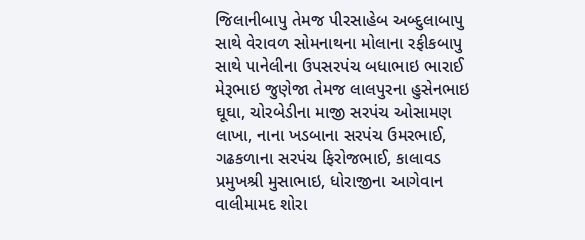જિલાનીબાપુ તેમજ પીરસાહેબ અબ્દુલાબાપુ સાથે વેરાવળ સોમનાથના મોલાના રફીકબાપુ સાથે પાનેલીના ઉપસરપંચ બધાભાઇ ભારાઈ મેરૂભાઇ જુણેજા તેમજ લાલપુરના હુસેનભાઇ ઘૂઘા, ચોરબેડીના માજી સરપંચ ઓસામણ લાખા, નાના ખડબાના સરપંચ ઉમરભાઈ, ગઢકળાના સરપંચ ફિરોજભાઈ, કાલાવડ પ્રમુખશ્રી મુસાભાઇ, ધોરાજીના આગેવાન વાલીમામદ શોરા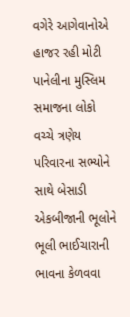વગેરે આગેવાનોએ હાજર રહી મોટી પાનેલીના મુસ્લિમ સમાજના લોકો વચ્ચે ત્રણેય પરિવારના સભ્યોને સાથે બેસાડી એકબીજાની ભૂલોને ભૂલી ભાઈચારાની ભાવના કેળવવા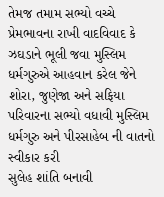તેમજ તમામ સભ્યો વચ્ચે પ્રેમભાવના રાખી વાદવિવાદ કે ઝઘડાને ભૂલી જવા મુસ્લિમ ધર્મગુરુએ આહવાન કરેલ જેને શોરા, જુણેજા અને સફિયા પરિવારના સભ્યો વધાવી મુસ્લિમ ધર્મગુરુ અને પીરસાહેબ ની વાતનો સ્વીકાર કરી
સુલેહ શાંતિ બનાવી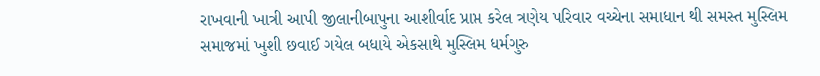રાખવાની ખાત્રી આપી જીલાનીબાપુના આશીર્વાદ પ્રાપ્ત કરેલ ત્રણેય પરિવાર વચ્ચેના સમાધાન થી સમસ્ત મુસ્લિમ સમાજમાં ખુશી છવાઈ ગયેલ બધાયે એકસાથે મુસ્લિમ ધર્મગુરુ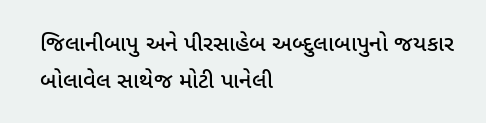જિલાનીબાપુ અને પીરસાહેબ અબ્દુલાબાપુનો જયકાર બોલાવેલ સાથેજ મોટી પાનેલી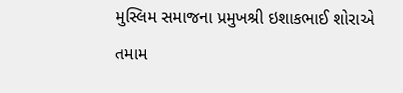મુસ્લિમ સમાજના પ્રમુખશ્રી ઇશાકભાઈ શોરાએ તમામ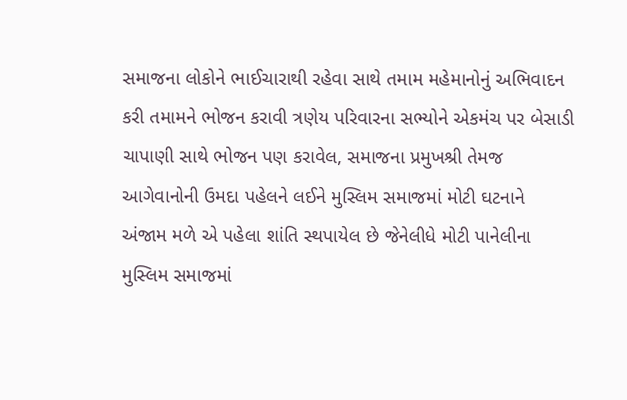સમાજના લોકોને ભાઈચારાથી રહેવા સાથે તમામ મહેમાનોનું અભિવાદન કરી તમામને ભોજન કરાવી ત્રણેય પરિવારના સભ્યોને એકમંચ પર બેસાડી ચાપાણી સાથે ભોજન પણ કરાવેલ, સમાજના પ્રમુખશ્રી તેમજ આગેવાનોની ઉમદા પહેલને લઈને મુસ્લિમ સમાજમાં મોટી ઘટનાને અંજામ મળે એ પહેલા શાંતિ સ્થપાયેલ છે જેનેલીધે મોટી પાનેલીના મુસ્લિમ સમાજમાં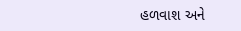હળવાશ અને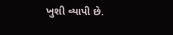ખુશી વ્યાપી છે.